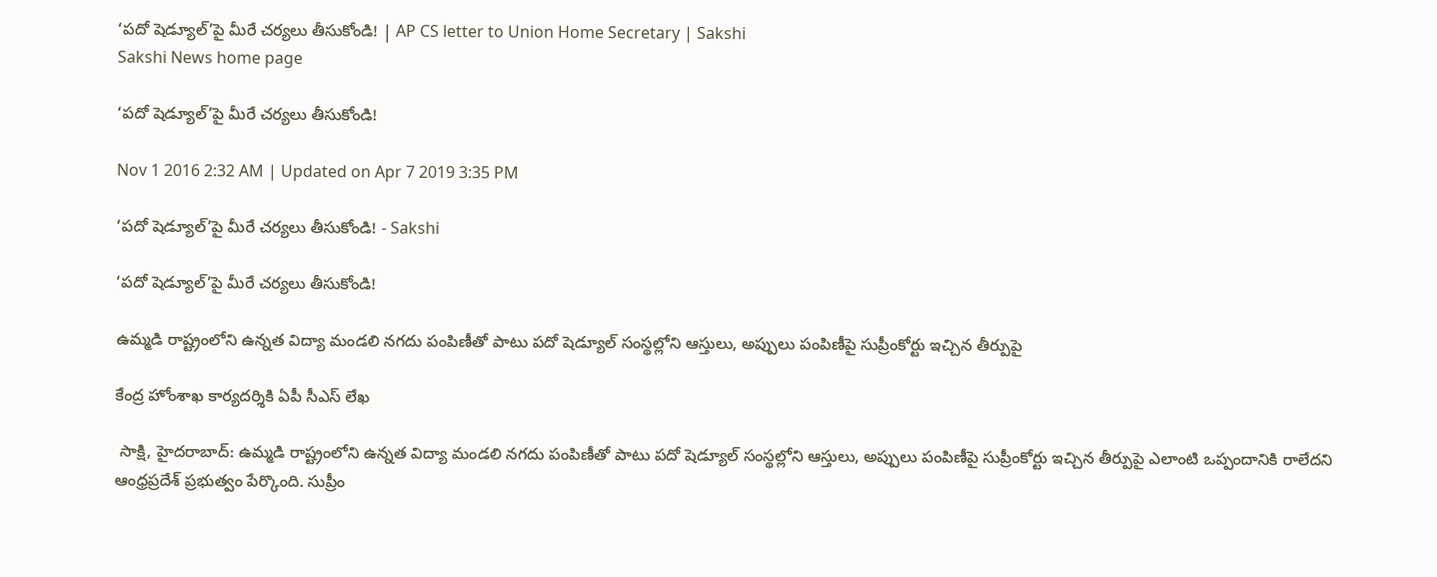‘పదో షెడ్యూల్’పై మీరే చర్యలు తీసుకోండి! | AP CS letter to Union Home Secretary | Sakshi
Sakshi News home page

‘పదో షెడ్యూల్’పై మీరే చర్యలు తీసుకోండి!

Nov 1 2016 2:32 AM | Updated on Apr 7 2019 3:35 PM

‘పదో షెడ్యూల్’పై మీరే చర్యలు తీసుకోండి! - Sakshi

‘పదో షెడ్యూల్’పై మీరే చర్యలు తీసుకోండి!

ఉమ్మడి రాష్ట్రంలోని ఉన్నత విద్యా మండలి నగదు పంపిణీతో పాటు పదో షెడ్యూల్ సంస్థల్లోని ఆస్తులు, అప్పులు పంపిణీపై సుప్రీంకోర్టు ఇచ్చిన తీర్పుపై

కేంద్ర హోంశాఖ కార్యదర్శికి ఏపీ సీఎస్ లేఖ

 సాక్షి, హైదరాబాద్: ఉమ్మడి రాష్ట్రంలోని ఉన్నత విద్యా మండలి నగదు పంపిణీతో పాటు పదో షెడ్యూల్ సంస్థల్లోని ఆస్తులు, అప్పులు పంపిణీపై సుప్రీంకోర్టు ఇచ్చిన తీర్పుపై ఎలాంటి ఒప్పందానికి రాలేదని ఆంధ్రప్రదేశ్ ప్రభుత్వం పేర్కొంది. సుప్రీం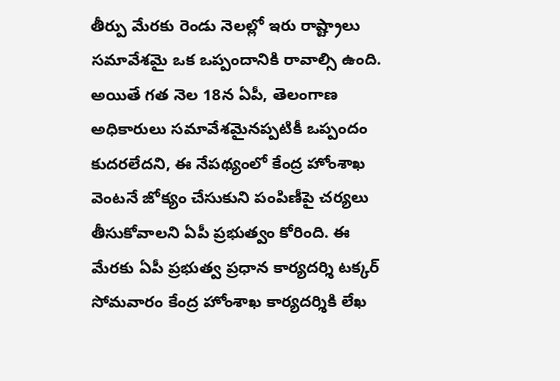తీర్పు మేరకు రెండు నెలల్లో ఇరు రాష్ట్రాలు సమావేశమై ఒక ఒప్పందానికి రావాల్సి ఉంది. అయితే గత నెల 18న ఏపీ, తెలంగాణ అధికారులు సమావేశమైనప్పటికీ ఒప్పందం కుదరలేదని, ఈ నేపథ్యంలో కేంద్ర హోంశాఖ వెంటనే జోక్యం చేసుకుని పంపిణీపై చర్యలు తీసుకోవాలని ఏపీ ప్రభుత్వం కోరింది. ఈ మేరకు ఏపీ ప్రభుత్వ ప్రధాన కార్యదర్శి టక్కర్ సోమవారం కేంద్ర హోంశాఖ కార్యదర్శికి లేఖ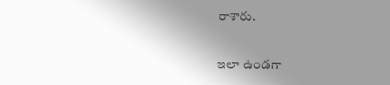రాశారు.

ఇలా ఉండగా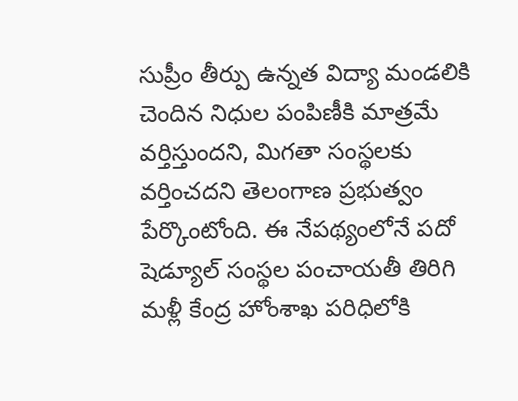సుప్రీం తీర్పు ఉన్నత విద్యా మండలికి చెందిన నిధుల పంపిణీకి మాత్రమే వర్తిస్తుందని, మిగతా సంస్థలకు వర్తించదని తెలంగాణ ప్రభుత్వం పేర్కొంటోంది. ఈ నేపథ్యంలోనే పదో షెడ్యూల్ సంస్థల పంచాయతీ తిరిగి మళ్లీ కేంద్ర హోంశాఖ పరిధిలోకి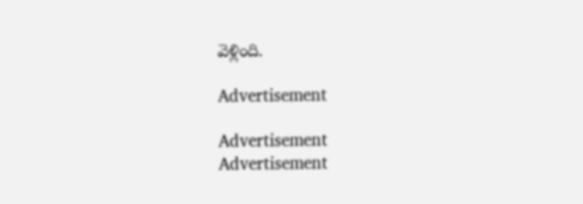వెళ్లింది.

Advertisement

Advertisement
Advertisement